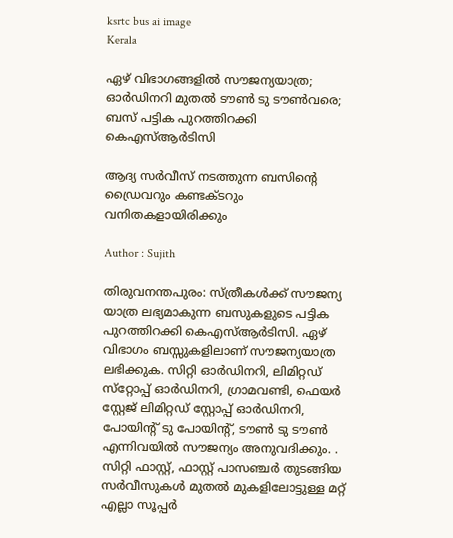ksrtc bus ai image
Kerala

ഏഴ് വിഭാഗങ്ങളില്‍ സൗജന്യയാത്ര; ഓര്‍ഡിനറി മുതല്‍ ടൗണ്‍ ടു ടൗണ്‍വരെ; ബസ് പട്ടിക പുറത്തിറക്കി കെഎസ്ആര്‍ടിസി

ആദ്യ സര്‍വീസ് നടത്തുന്ന ബസിന്റെ ഡ്രൈവറും കണ്ടക്ടറും വനിതകളായിരിക്കും

Author : Sujith

തിരുവനന്തപുരം: സ്ത്രീകള്‍ക്ക് സൗജന്യ യാത്ര ലഭ്യമാകുന്ന ബസുകളുടെ പട്ടിക പുറത്തിറക്കി കെഎസ്ആര്‍ടിസി. ഏഴ് വിഭാഗം ബസ്സുകളിലാണ് സൗജന്യയാത്ര ലഭിക്കുക. സിറ്റി ഓര്‍ഡിനറി, ലിമിറ്റഡ് സ്‌റ്റോപ്പ് ഓര്‍ഡിനറി, ഗ്രാമവണ്ടി, ഫെയര്‍ സ്റ്റേജ് ലിമിറ്റഡ് സ്റ്റോപ്പ് ഓര്‍ഡിനറി, പോയിന്റ് ടു പോയിന്റ്, ടൗണ്‍ ടു ടൗണ്‍ എന്നിവയില്‍ സൗജന്യം അനുവദിക്കും. . സിറ്റി ഫാസ്റ്റ്, ഫാസ്റ്റ് പാസഞ്ചര്‍ തുടങ്ങിയ സര്‍വീസുകള്‍ മുതല്‍ മുകളിലോട്ടുള്ള മറ്റ് എല്ലാ സൂപ്പര്‍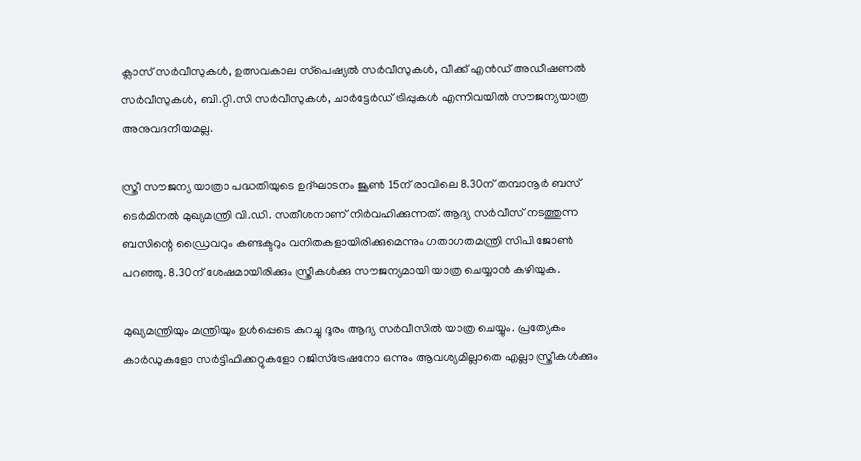ക്ലാസ് സര്‍വീസുകള്‍, ഉത്സവകാല സ്‌പെഷ്യല്‍ സര്‍വീസുകള്‍, വീക്ക് എന്‍ഡ് അഡീഷണല്‍ സര്‍വീസുകള്‍, ബി.റ്റി.സി സര്‍വീസുകള്‍, ചാര്‍ട്ടേര്‍ഡ് ട്രിപ്പുകള്‍ എന്നിവയില്‍ സൗജന്യയാത്ര അനുവദനീയമല്ല.

സ്ത്രീ സൗജന്യ യാത്രാ പദ്ധതിയുടെ ഉദ്ഘാടനം ജൂണ്‍ 15ന് രാവിലെ 8.30ന് തമ്പാനൂര്‍ ബസ് ടെര്‍മിനല്‍ മുഖ്യമന്ത്രി വി.ഡി. സതീശനാണ് നിര്‍വഹിക്കുന്നത്. ആദ്യ സര്‍വീസ് നടത്തുന്ന ബസിന്റെ ഡ്രൈവറും കണ്ടക്ടറും വനിതകളായിരിക്കുമെന്നും ഗതാഗതമന്ത്രി സിപി ജോണ്‍ പറഞ്ഞു. 8.30ന് ശേഷമായിരിക്കും സ്ത്രീകള്‍ക്കു സൗജന്യമായി യാത്ര ചെയ്യാന്‍ കഴിയുക.

മുഖ്യമന്ത്രിയും മന്ത്രിയും ഉള്‍പ്പെടെ കുറച്ചു ദൂരം ആദ്യ സര്‍വീസില്‍ യാത്ര ചെയ്യും. പ്രത്യേകം കാര്‍ഡുകളോ സര്‍ട്ടിഫിക്കറ്റുകളോ റജിസ്ട്രേഷനോ ഒന്നും ആവശ്യമില്ലാതെ എല്ലാ സ്ത്രീകള്‍ക്കും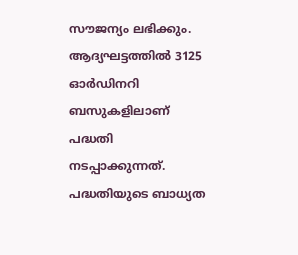സൗജന്യം ലഭിക്കും. ആദ്യഘട്ടത്തില്‍ 3125 ഓര്‍ഡിനറി ബസുകളിലാണ് പദ്ധതി നടപ്പാക്കുന്നത്. പദ്ധതിയുടെ ബാധ്യത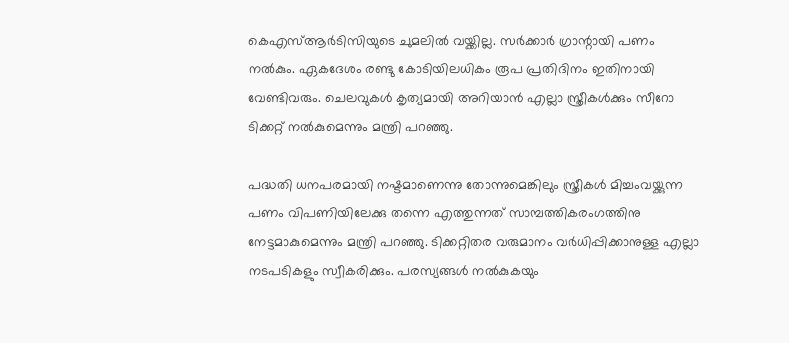കെഎസ്ആര്‍ടിസിയുടെ ചുമലില്‍ വയ്ക്കില്ല. സര്‍ക്കാര്‍ ഗ്രാന്റായി പണം നല്‍കും. ഏകദേശം രണ്ടു കോടിയിലധികം രൂപ പ്രതിദിനം ഇതിനായി വേണ്ടിവരും. ചെലവുകള്‍ കൃത്യമായി അറിയാന്‍ എല്ലാ സ്ത്രീകള്‍ക്കും സീറോ ടിക്കറ്റ് നല്‍കുമെന്നും മന്ത്രി പറഞ്ഞു.

പദ്ധതി ധനപരമായി നഷ്ടമാണെന്നു തോന്നുമെങ്കിലും സ്ത്രീകള്‍ മിച്ചംവയ്ക്കുന്ന പണം വിപണിയിലേക്കു തന്നെ എത്തുന്നത് സാമ്പത്തികരംഗത്തിനു നേട്ടമാകുമെന്നും മന്ത്രി പറഞ്ഞു. ടിക്കറ്റിതര വരുമാനം വര്‍ധിപ്പിക്കാനുള്ള എല്ലാ നടപടികളും സ്വീകരിക്കും. പരസ്യങ്ങള്‍ നല്‍കുകയും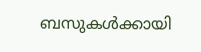ബസുകള്‍ക്കായി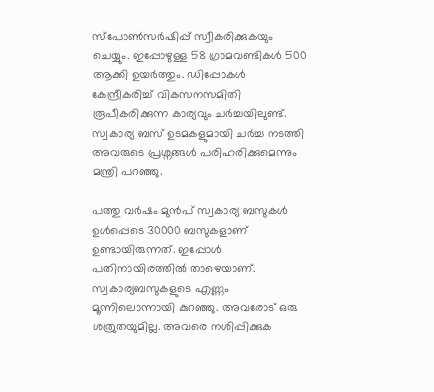സ്പോണ്‍സര്‍ഷിപ്പ് സ്വീകരിക്കുകയും ചെയ്യും. ഇപ്പോഴുള്ള 58 ഗ്രാമവണ്ടികള്‍ 500 ആക്കി ഉയര്‍ത്തും. ഡിപ്പോകള്‍ കേന്ദ്രീകരിച്ച് വികസനസമിതി രൂപീകരിക്കുന്ന കാര്യവും ചര്‍ച്ചയിലുണ്ട്. സ്വകാര്യ ബസ് ഉടമകളുമായി ചര്‍ച്ച നടത്തി അവരുടെ പ്രശ്നങ്ങള്‍ പരിഹരിക്കുമെന്നും മന്ത്രി പറഞ്ഞു.

പത്തു വര്‍ഷം മുന്‍പ് സ്വകാര്യ ബസുകള്‍ ഉള്‍പ്പെടെ 30000 ബസുകളാണ് ഉണ്ടായിരുന്നത്. ഇപ്പോള്‍ പതിനായിരത്തില്‍ താഴെയാണ്. സ്വകാര്യബസുകളുടെ എണ്ണം മൂന്നിലൊന്നായി കുറഞ്ഞു. അവരോട് ഒരു ശത്രുതയുമില്ല. അവരെ നശിപ്പിക്കുക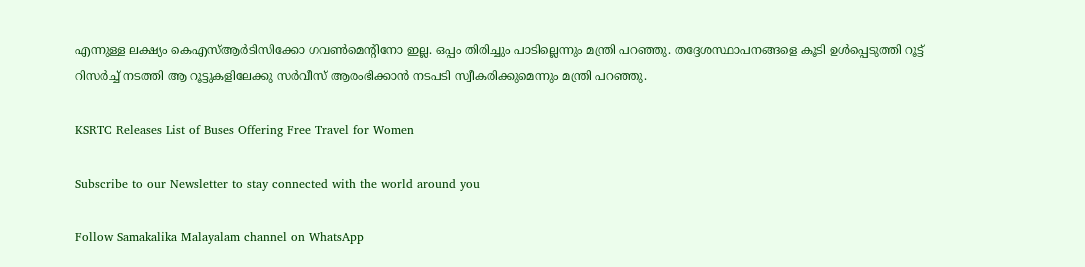എന്നുള്ള ലക്ഷ്യം കെഎസ്ആര്‍ടിസിക്കോ ഗവണ്‍മെന്റിനോ ഇല്ല. ഒപ്പം തിരിച്ചും പാടില്ലെന്നും മന്ത്രി പറഞ്ഞു. തദ്ദേശസ്ഥാപനങ്ങളെ കൂടി ഉള്‍പ്പെടുത്തി റൂട്ട് റിസര്‍ച്ച് നടത്തി ആ റൂട്ടുകളിലേക്കു സര്‍വീസ് ആരംഭിക്കാന്‍ നടപടി സ്വീകരിക്കുമെന്നും മന്ത്രി പറഞ്ഞു.

KSRTC Releases List of Buses Offering Free Travel for Women

Subscribe to our Newsletter to stay connected with the world around you

Follow Samakalika Malayalam channel on WhatsApp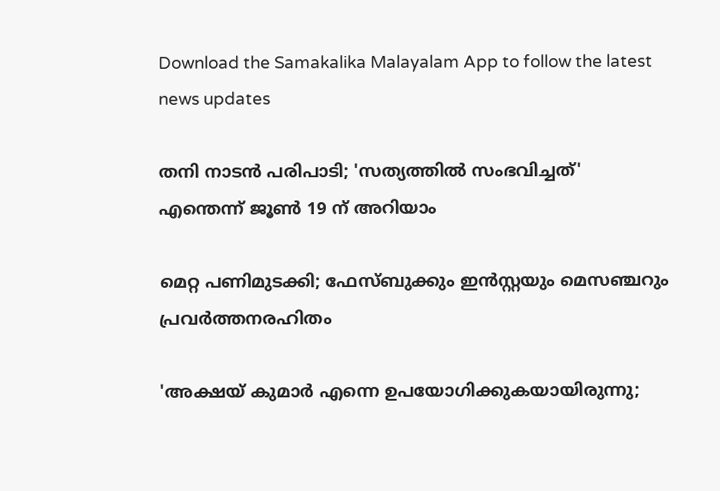Download the Samakalika Malayalam App to follow the latest news updates

തനി നാടന്‍ പരിപാടി; 'സത്യത്തിൽ സംഭവിച്ചത്' എന്തെന്ന് ജൂൺ 19 ന് അറിയാം

മെറ്റ പണിമുടക്കി; ഫേസ്ബുക്കും ഇന്‍സ്റ്റയും മെസഞ്ചറും പ്രവര്‍ത്തനരഹിതം

'അക്ഷയ് കുമാര്‍ എന്നെ ഉപയോഗിക്കുകയായിരുന്നു;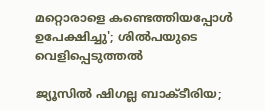മറ്റൊരാളെ കണ്ടെത്തിയപ്പോള്‍ ഉപേക്ഷിച്ചു'; ശില്‍പയുടെ വെളിപ്പെടുത്തല്‍

ജ്യൂസില്‍ ഷിഗല്ല ബാക്ടീരിയ;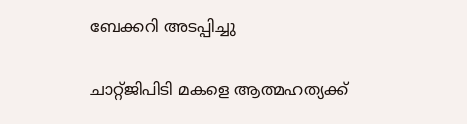ബേക്കറി അടപ്പിച്ചു

ചാറ്റ്ജിപിടി മകളെ ആത്മഹത്യക്ക്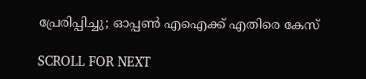പ്രേരിപ്പിച്ചു; ഓപ്പണ്‍ എഐക്ക് എതിരെ കേസ്

SCROLL FOR NEXT